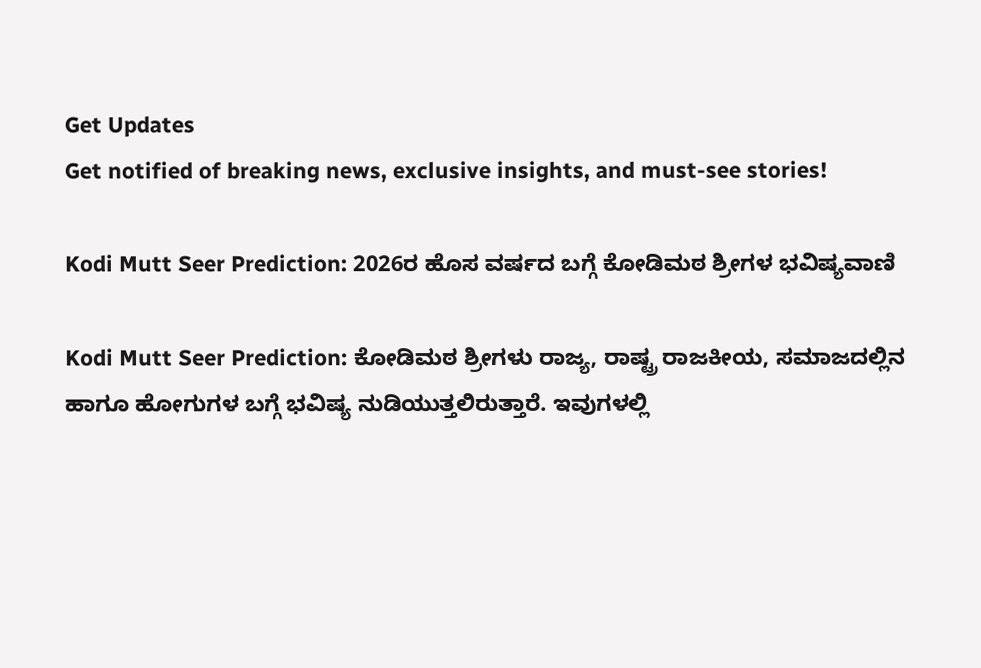Get Updates
Get notified of breaking news, exclusive insights, and must-see stories!

Kodi Mutt Seer Prediction: 2026ರ ಹೊಸ ವರ್ಷದ ಬಗ್ಗೆ ಕೋಡಿಮಠ ಶ್ರೀಗಳ ಭವಿಷ್ಯವಾಣಿ

Kodi Mutt Seer Prediction: ಕೋಡಿಮಠ ಶ್ರೀಗಳು ರಾಜ್ಯ, ರಾಷ್ಟ್ರ ರಾಜಕೀಯ, ಸಮಾಜದಲ್ಲಿನ ಹಾಗೂ ಹೋಗುಗಳ ಬಗ್ಗೆ ಭವಿಷ್ಯ ನುಡಿಯುತ್ತಲಿರುತ್ತಾರೆ. ಇವುಗಳಲ್ಲಿ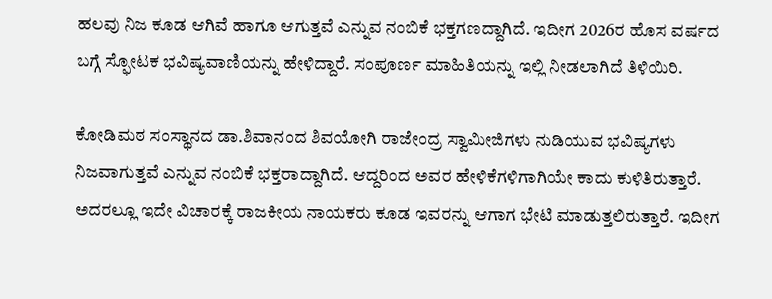ಹಲವು ನಿಜ ಕೂಡ ಆಗಿವೆ ಹಾಗೂ ಆಗುತ್ತವೆ ಎನ್ನುವ ನಂಬಿಕೆ ಭಕ್ತಗಣದ್ದಾಗಿದೆ. ಇದೀಗ 2026ರ ಹೊಸ ವರ್ಷದ ಬಗ್ಗೆ ಸ್ಫೋಟಕ ಭವಿಷ್ಯವಾಣಿಯನ್ನು ಹೇಳಿದ್ದಾರೆ. ಸಂಪೂರ್ಣ ಮಾಹಿತಿಯನ್ನು ಇಲ್ಲಿ ನೀಡಲಾಗಿದೆ ತಿಳಿಯಿರಿ.

ಕೋಡಿಮಠ ಸಂಸ್ಥಾನದ ಡಾ.ಶಿವಾನಂದ ಶಿವಯೋಗಿ ರಾಜೇಂದ್ರ ಸ್ವಾಮೀಜಿಗಳು ನುಡಿಯುವ ಭವಿಷ್ಯಗಳು ನಿಜವಾಗುತ್ತವೆ ಎನ್ನುವ ನಂಬಿಕೆ ಭಕ್ತರಾದ್ದಾಗಿದೆ. ಆದ್ದರಿಂದ ಅವರ ಹೇಳಿಕೆಗಳಿಗಾಗಿಯೇ ಕಾದು ಕುಳಿತಿರುತ್ತಾರೆ. ಅದರಲ್ಲೂ ಇದೇ ವಿಚಾರಕ್ಕೆ ರಾಜಕೀಯ ನಾಯಕರು ಕೂಡ ಇವರನ್ನು ಆಗಾಗ ಭೇಟಿ ಮಾಡುತ್ತಲಿರುತ್ತಾರೆ. ಇದೀಗ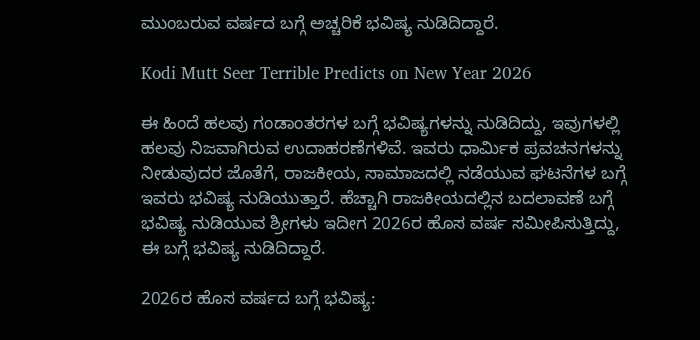ಮುಂಬರುವ ವರ್ಷದ ಬಗ್ಗೆ ಅಚ್ಚರಿಕೆ ಭವಿಷ್ಯ ನುಡಿದಿದ್ದಾರೆ.

Kodi Mutt Seer Terrible Predicts on New Year 2026

ಈ ಹಿಂದೆ ಹಲವು ಗಂಡಾಂತರಗಳ ಬಗ್ಗೆ ಭವಿಷ್ಯಗಳನ್ನು ನುಡಿದಿದ್ದು, ಇವುಗಳಲ್ಲಿ ಹಲವು ನಿಜವಾಗಿರುವ ಉದಾಹರಣೆಗಳಿವೆ. ಇವರು ಧಾರ್ಮಿಕ ಪ್ರವಚನಗಳನ್ನು ನೀಡುವುದರ ಜೊತೆಗೆ, ರಾಜಕೀಯ, ಸಾಮಾಜದಲ್ಲಿ ನಡೆಯುವ ಘಟನೆಗಳ ಬಗ್ಗೆ ಇವರು ಭವಿಷ್ಯ ನುಡಿಯುತ್ತಾರೆ. ಹೆಚ್ಚಾಗಿ ರಾಜಕೀಯದಲ್ಲಿನ ಬದಲಾವಣೆ ಬಗ್ಗೆ ಭವಿಷ್ಯ ನುಡಿಯುವ ಶ್ರೀಗಳು ಇದೀಗ 2026ರ ಹೊಸ ವರ್ಷ ಸಮೀಪಿಸುತ್ತಿದ್ದು, ಈ ಬಗ್ಗೆ ಭವಿಷ್ಯ ನುಡಿದಿದ್ದಾರೆ.

2026ರ ಹೊಸ ವರ್ಷದ ಬಗ್ಗೆ ಭವಿಷ್ಯ: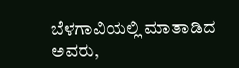ಬೆಳಗಾವಿಯಲ್ಲಿ ಮಾತಾಡಿದ ಅವರು,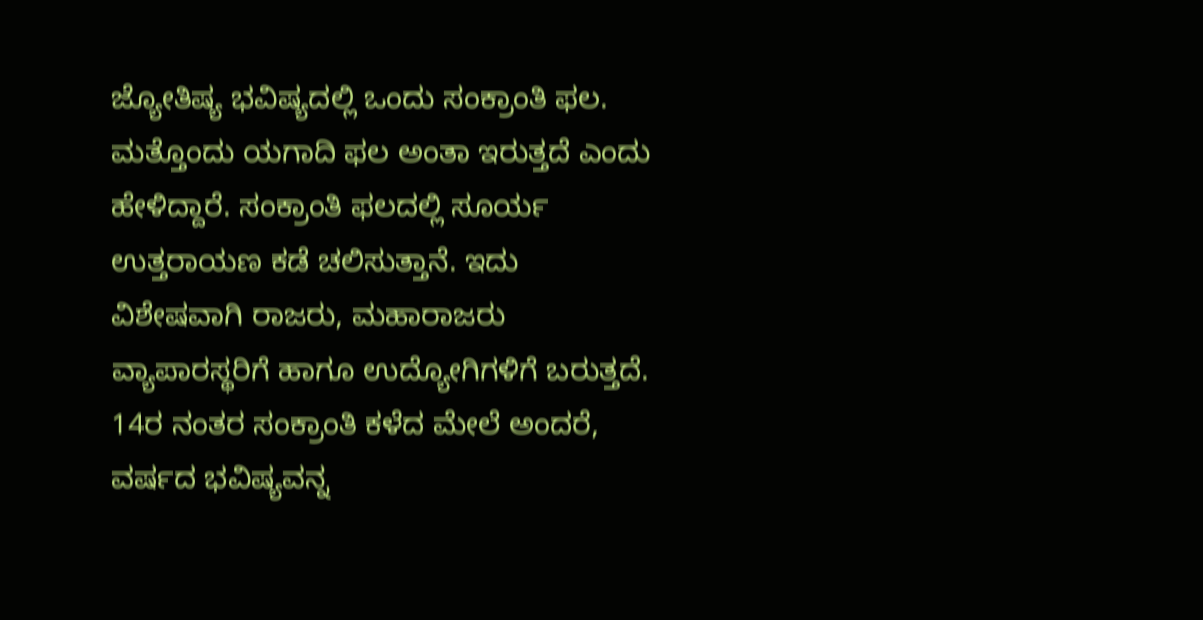ಜ್ಯೋತಿಷ್ಯ ಭವಿಷ್ಯದಲ್ಲಿ ಒಂದು ಸಂಕ್ರಾಂತಿ ಫಲ. ಮತ್ತೊಂದು ಯಗಾದಿ ಫಲ ಅಂತಾ ಇರುತ್ತದೆ ಎಂದು ಹೇಳಿದ್ದಾರೆ. ಸಂಕ್ರಾಂತಿ ಫಲದಲ್ಲಿ ಸೂರ್ಯ ಉತ್ತರಾಯಣ ಕಡೆ ಚಲಿಸುತ್ತಾನೆ. ಇದು ವಿಶೇಷವಾಗಿ ರಾಜರು, ಮಹಾರಾಜರು ವ್ಯಾಪಾರಸ್ಥರಿಗೆ ಹಾಗೂ ಉದ್ಯೋಗಿಗಳಿಗೆ ಬರುತ್ತದೆ. 14ರ ನಂತರ ಸಂಕ್ರಾಂತಿ ಕಳೆದ ಮೇಲೆ ಅಂದರೆ, ವರ್ಷದ ಭವಿಷ್ಯವನ್ನ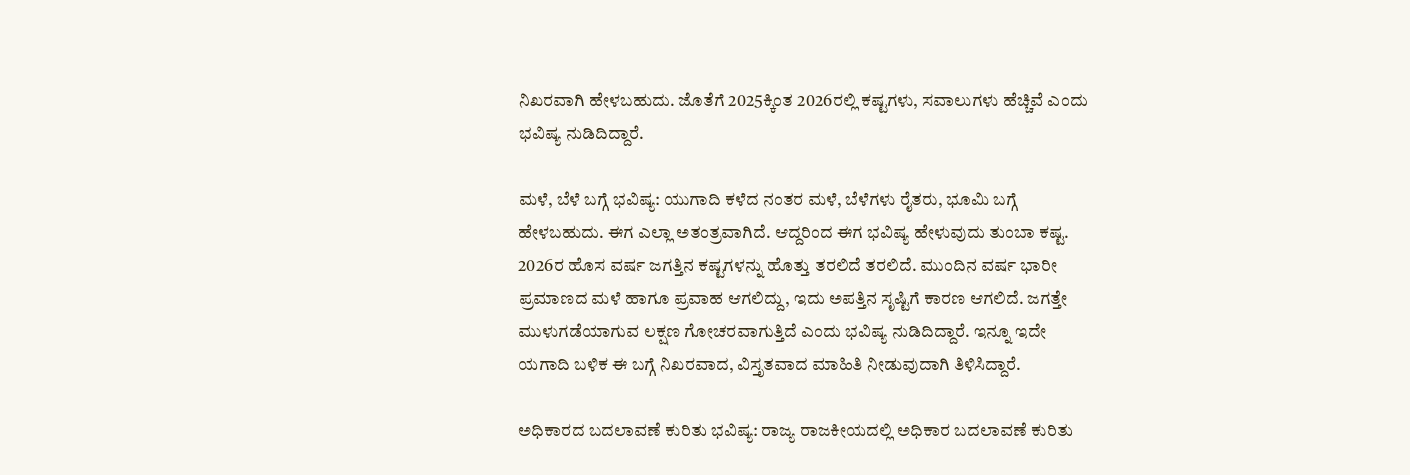ನಿಖರವಾಗಿ ಹೇಳಬಹುದು. ಜೊತೆಗೆ 2025ಕ್ಕಿಂತ 2026ರಲ್ಲಿ ಕಷ್ಟಗಳು, ಸವಾಲುಗಳು ಹೆಚ್ಚಿವೆ ಎಂದು ಭವಿಷ್ಯ ನುಡಿದಿದ್ದಾರೆ.

ಮಳೆ, ಬೆಳೆ ಬಗ್ಗೆ ಭವಿಷ್ಯ: ಯುಗಾದಿ ಕಳೆದ ನಂತರ ಮಳೆ, ಬೆಳೆಗಳು ರೈತರು, ಭೂಮಿ ಬಗ್ಗೆ ಹೇಳಬಹುದು. ಈಗ ಎಲ್ಲಾ ಅತಂತ್ರವಾಗಿದೆ. ಆದ್ದರಿಂದ ಈಗ ಭವಿಷ್ಯ ಹೇಳುವುದು ತುಂಬಾ ಕಷ್ಟ. 2026ರ ಹೊಸ ವರ್ಷ ಜಗತ್ತಿನ ಕಷ್ಟಗಳನ್ನು ಹೊತ್ತು ತರಲಿದೆ ತರಲಿದೆ. ಮುಂದಿನ ವರ್ಷ ಭಾರೀ ಪ್ರಮಾಣದ ಮಳೆ ಹಾಗೂ ಪ್ರವಾಹ ಆಗಲಿದ್ದು, ಇದು ಅಪತ್ತಿನ ಸೃಷ್ಟಿಗೆ ಕಾರಣ ಆಗಲಿದೆ. ಜಗತ್ತೇ ಮುಳುಗಡೆಯಾಗುವ ಲಕ್ಷಣ ಗೋಚರವಾಗುತ್ತಿದೆ ಎಂದು ಭವಿಷ್ಯ ನುಡಿದಿದ್ದಾರೆ. ಇನ್ನೂ ಇದೇ ಯಗಾದಿ ಬಳಿಕ ಈ ಬಗ್ಗೆ ನಿಖರವಾದ, ವಿಸ್ತೃತವಾದ ಮಾಹಿತಿ ನೀಡುವುದಾಗಿ ತಿಳಿಸಿದ್ದಾರೆ.

ಅಧಿಕಾರದ ಬದಲಾವಣೆ ಕುರಿತು ಭವಿಷ್ಯ: ರಾಜ್ಯ ರಾಜಕೀಯದಲ್ಲಿ ಅಧಿಕಾರ ಬದಲಾವಣೆ ಕುರಿತು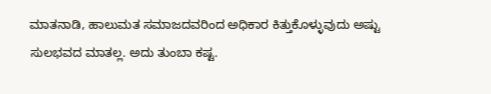ಮಾತನಾಡಿ, ಹಾಲುಮತ ಸಮಾಜದವರಿಂದ ಅಧಿಕಾರ ಕಿತ್ತುಕೊಳ್ಳುವುದು ಅಷ್ಟು ಸುಲಭವದ ಮಾತಲ್ಲ. ಅದು ತುಂಬಾ ಕಷ್ಟ.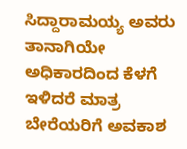ಸಿದ್ದಾರಾಮಯ್ಯ ಅವರು ತಾನಾಗಿಯೇ ಅಧಿಕಾರದಿಂದ ಕೆಳಗೆ ಇಳಿದರೆ ಮಾತ್ರ ಬೇರೆಯರಿಗೆ ಅವಕಾಶ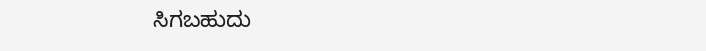ಸಿಗಬಹುದು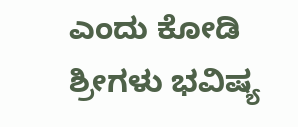ಎಂದು ಕೋಡಿ ಶ್ರೀಗಳು ಭವಿಷ್ಯ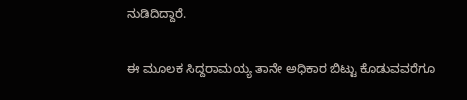ನುಡಿದಿದ್ದಾರೆ.

ಈ ಮೂಲಕ ಸಿದ್ದರಾಮಯ್ಯ ತಾನೇ ಅಧಿಕಾರ ಬಿಟ್ಟು ಕೊಡುವವರೆಗೂ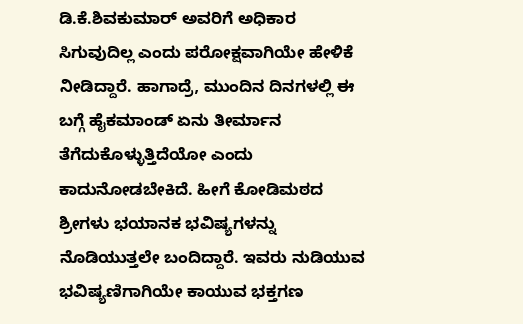ಡಿ.ಕೆ.ಶಿವಕುಮಾರ್ ಅವರಿಗೆ ಅಧಿಕಾರ ಸಿಗುವುದಿಲ್ಲ ಎಂದು ಪರೋಕ್ಷವಾಗಿಯೇ ಹೇಳಿಕೆ ನೀಡಿದ್ದಾರೆ. ಹಾಗಾದ್ರೆ, ಮುಂದಿನ ದಿನಗಳಲ್ಲಿ ಈ ಬಗ್ಗೆ ಹೈಕಮಾಂಡ್‌ ಏನು ತೀರ್ಮಾನ ತೆಗೆದುಕೊಳ್ಳುತ್ತಿದೆಯೋ ಎಂದು ಕಾದುನೋಡಬೇಕಿದೆ. ಹೀಗೆ ಕೋಡಿಮಠದ ಶ್ರೀಗಳು ಭಯಾನಕ ಭವಿಷ್ಯಗಳನ್ನು ನೊಡಿಯುತ್ತಲೇ ಬಂದಿದ್ದಾರೆ. ಇವರು ನುಡಿಯುವ ಭವಿಷ್ಯಣಿಗಾಗಿಯೇ ಕಾಯುವ ಭಕ್ತಗಣ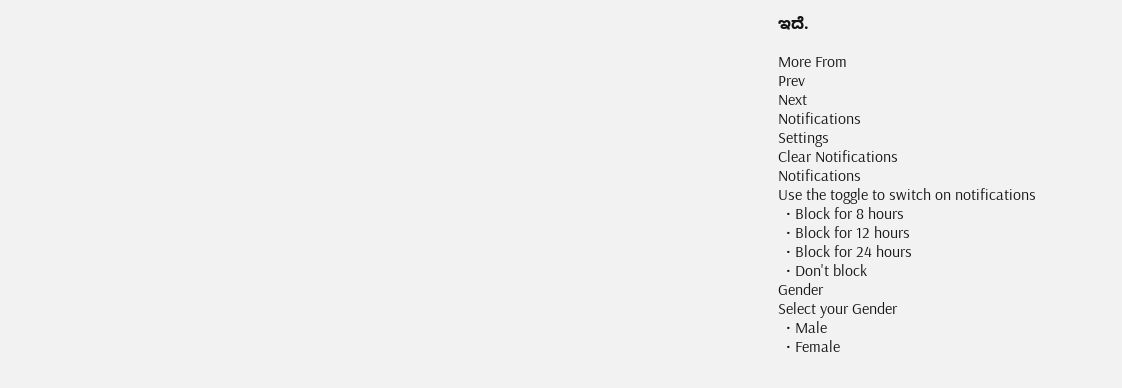ಇದೆ.

More From
Prev
Next
Notifications
Settings
Clear Notifications
Notifications
Use the toggle to switch on notifications
  • Block for 8 hours
  • Block for 12 hours
  • Block for 24 hours
  • Don't block
Gender
Select your Gender
  • Male
  • Female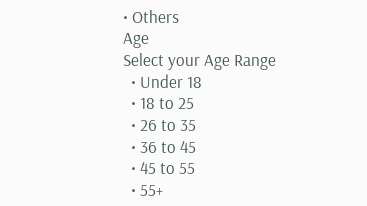• Others
Age
Select your Age Range
  • Under 18
  • 18 to 25
  • 26 to 35
  • 36 to 45
  • 45 to 55
  • 55+